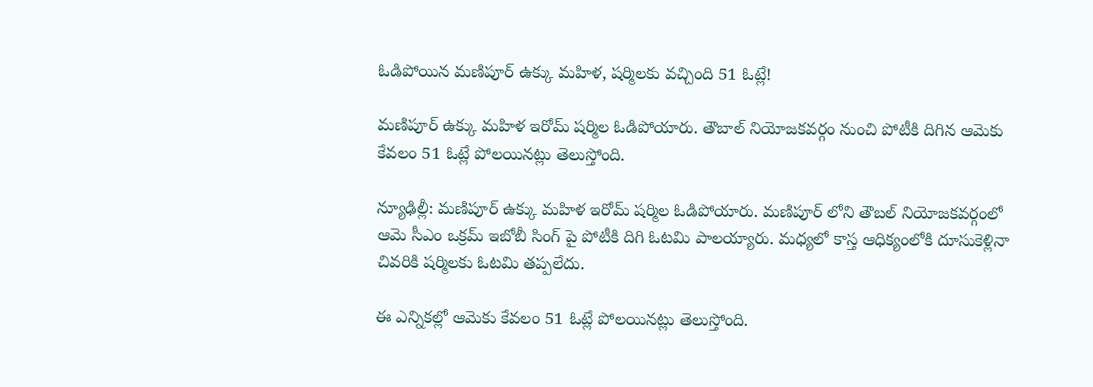ఓడిపోయిన మణిపూర్ ఉక్కు మహిళ, షర్మిలకు వచ్చింది 51 ఓట్లే!

మణిపూర్ ఉక్కు మహిళ ఇరోమ్ షర్మిల ఓడిపోయారు. తౌబాల్ నియోజకవర్గం నుంచి పోటీకి దిగిన ఆమెకు కేవలం 51 ఓట్లే పోలయినట్లు తెలుస్తోంది.

న్యూఢిల్లీ: మణిపూర్ ఉక్కు మహిళ ఇరోమ్ షర్మిల ఓడిపోయారు. మణిపూర్ లోని తౌబల్ నియోజకవర్గంలో ఆమె సీఎం ఒక్రమ్ ఇబోబీ సింగ్ పై పోటీకి దిగి ఓటమి పాలయ్యారు. మధ్యలో కాస్త ఆధిక్యంలోకి దూసుకెళ్లినా చివరికి షర్మిలకు ఓటమి తప్పలేదు.

ఈ ఎన్నికల్లో ఆమెకు కేవలం 51 ఓట్లే పోలయినట్లు తెలుస్తోంది.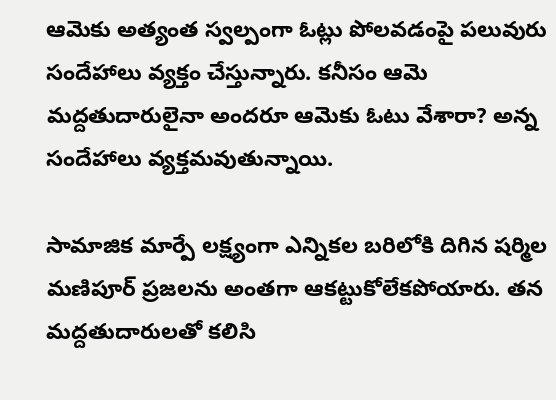ఆమెకు అత్యంత స్వల్పంగా ఓట్లు పోలవడంపై పలువురు సందేహాలు వ్యక్తం చేస్తున్నారు. కనీసం ఆమె మద్దతుదారులైనా అందరూ ఆమెకు ఓటు వేశారా? అన్న సందేహాలు వ్యక్తమవుతున్నాయి.

సామాజిక మార్పే లక్ష్యంగా ఎన్నికల బరిలోకి దిగిన షర్మిల మణిపూర్ ప్రజలను అంతగా ఆకట్టుకోలేకపోయారు. తన మద్దతుదారులతో కలిసి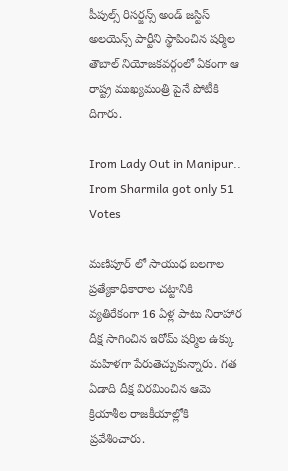పీపుల్స్ రిసర్జన్స్ అండ్ జస్టిస్ అలయెన్స్ పార్టీని స్థాపించిన షర్మిల తౌబాల్ నియోజకవర్గంలో ఏకంగా ఆ రాష్ట్ర ముఖ్యమంత్రి పైనే పోటీకి దిగారు.

Irom Lady Out in Manipur.. Irom Sharmila got only 51 Votes

మణిపూర్ లో సాయుధ బలగాల ప్రత్యేకాధికారాల చట్టానికి వ్యతిరేకంగా 16 ఏళ్ల పాటు నిరాహార దీక్ష సాగించిన ఇరోమ్ షర్మిల ఉక్కు మహిళగా పేరుతెచ్చుకున్నారు. గత ఏడాది దీక్ష విరమించిన ఆమె క్రియాశీల రాజకీయాల్లోకి ప్రవేశించారు.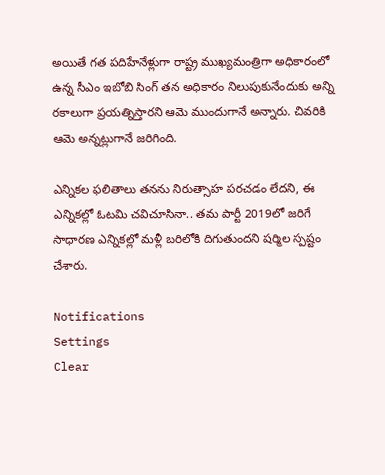అయితే గత పదిహేనేళ్లుగా రాష్ట్ర ముఖ్యమంత్రిగా అధికారంలో ఉన్న సీఎం ఇబోబి సింగ్ తన అధికారం నిలుపుకునేందుకు అన్ని రకాలుగా ప్రయత్నిస్తారని ఆమె ముందుగానే అన్నారు. చివరికి ఆమె అన్నట్లుగానే జరిగింది.

ఎన్నికల ఫలితాలు తనను నిరుత్సాహ పరచడం లేదని, ఈ ఎన్నికల్లో ఓటమి చవిచూసినా.. తమ పార్టీ 2019లో జరిగే సాధారణ ఎన్నికల్లో మళ్లీ బరిలోకి దిగుతుందని షర్మిల స్పష్టం చేశారు.

Notifications
Settings
Clear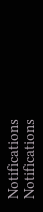Notifications
Notifications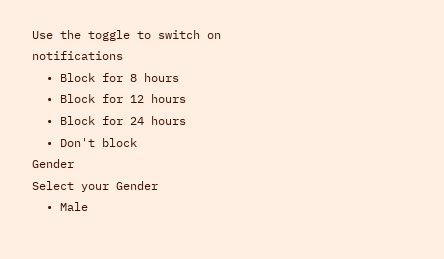Use the toggle to switch on notifications
  • Block for 8 hours
  • Block for 12 hours
  • Block for 24 hours
  • Don't block
Gender
Select your Gender
  • Male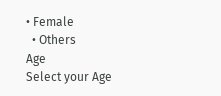• Female
  • Others
Age
Select your Age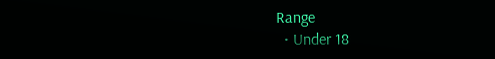Range
  • Under 18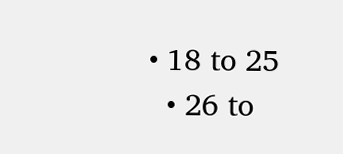• 18 to 25
  • 26 to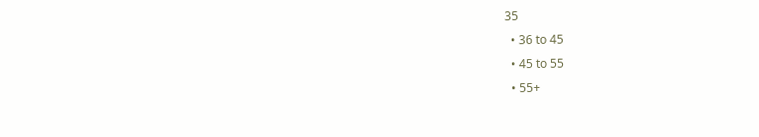35
  • 36 to 45
  • 45 to 55
  • 55+